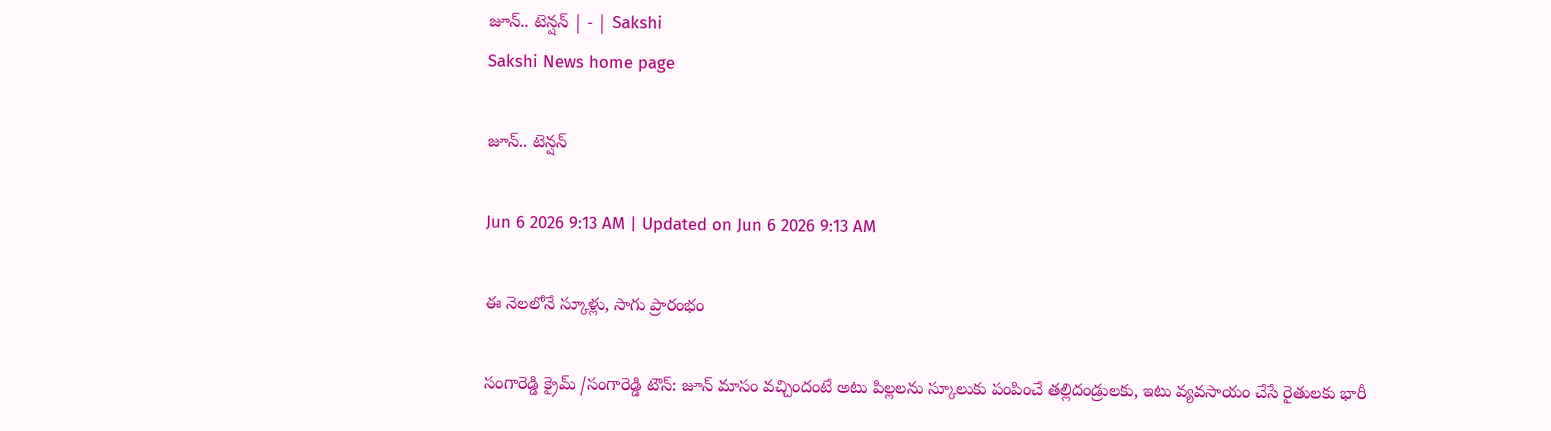జూన్‌.. టెన్షన్‌ | - | Sakshi
Sakshi News home page

జూన్‌.. టెన్షన్‌

Jun 6 2026 9:13 AM | Updated on Jun 6 2026 9:13 AM

ఈ నెలలోనే స్కూళ్లు, సాగు ప్రారంభం

సంగారెడ్డి క్రైమ్‌ /సంగారెడ్డి టౌన్‌: జూన్‌ మాసం వచ్చిందంటే అటు పిల్లలను స్కూలుకు పంపించే తల్లిదండ్రులకు, ఇటు వ్యవసాయం చేసే రైతులకు భారీ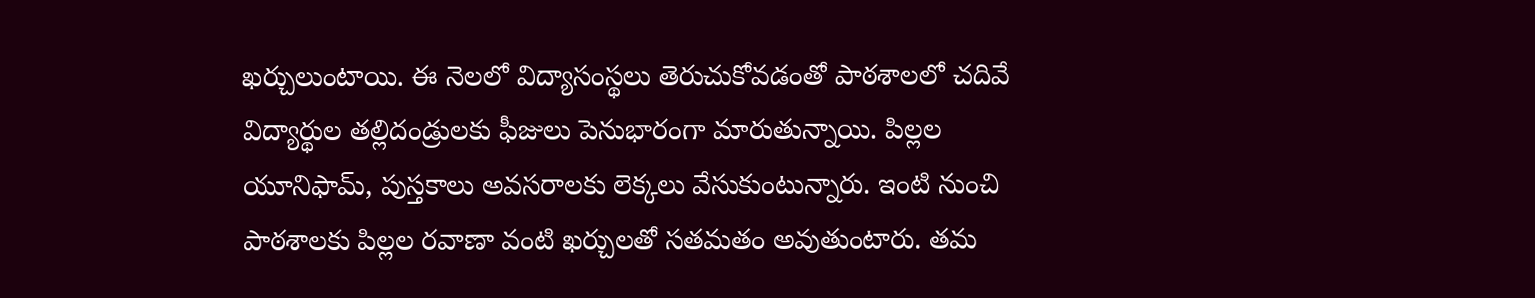ఖర్చులుంటాయి. ఈ నెలలో విద్యాసంస్థలు తెరుచుకోవడంతో పాఠశాలలో చదివే విద్యార్థుల తల్లిదండ్రులకు ఫీజులు పెనుభారంగా మారుతున్నాయి. పిల్లల యూనిఫామ్‌, పుస్తకాలు అవసరాలకు లెక్కలు వేసుకుంటున్నారు. ఇంటి నుంచి పాఠశాలకు పిల్లల రవాణా వంటి ఖర్చులతో సతమతం అవుతుంటారు. తమ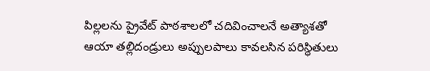పిల్లలను ప్రైవేట్‌ పాఠశాలలో చదివించాలనే అత్యాశతో ఆయా తల్లిదండ్రులు అప్పులపాలు కావలసిన పరిస్థితులు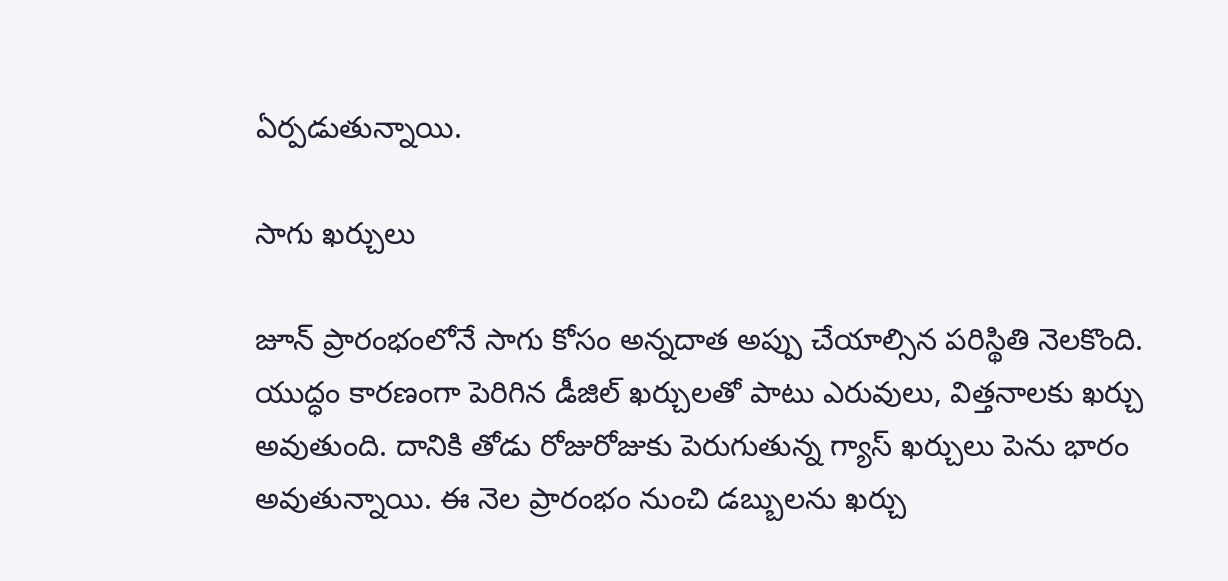ఏర్పడుతున్నాయి.

సాగు ఖర్చులు

జూన్‌ ప్రారంభంలోనే సాగు కోసం అన్నదాత అప్పు చేయాల్సిన పరిస్థితి నెలకొంది. యుద్ధం కారణంగా పెరిగిన డీజిల్‌ ఖర్చులతో పాటు ఎరువులు, విత్తనాలకు ఖర్చు అవుతుంది. దానికి తోడు రోజురోజుకు పెరుగుతున్న గ్యాస్‌ ఖర్చులు పెను భారం అవుతున్నాయి. ఈ నెల ప్రారంభం నుంచి డబ్బులను ఖర్చు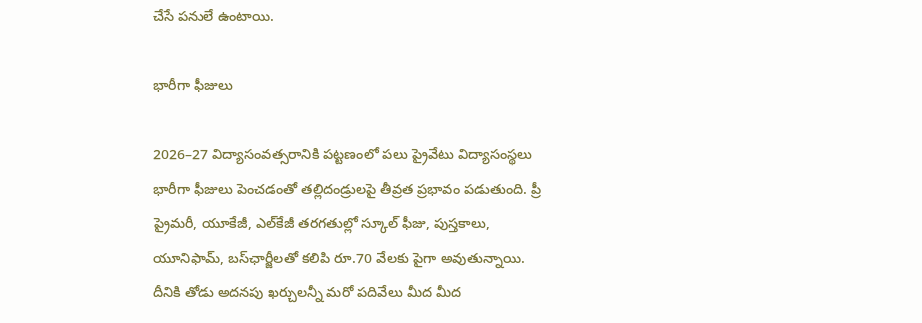చేసే పనులే ఉంటాయి.

భారీగా ఫీజులు

2026–27 విద్యాసంవత్సరానికి పట్టణంలో పలు ప్రైవేటు విద్యాసంస్థలు భారీగా ఫీజులు పెంచడంతో తల్లిదండ్రులపై తీవ్రత ప్రభావం పడుతుంది. ప్రీ ప్రైమరీ, యూకేజీ, ఎల్‌కేజీ తరగతుల్లో స్కూల్‌ ఫీజు, పుస్తకాలు, యూనిఫామ్‌, బస్‌ఛార్జీలతో కలిపి రూ.70 వేలకు పైగా అవుతున్నాయి. దీనికి తోడు అదనపు ఖర్చులన్నీ మరో పదివేలు మీద మీద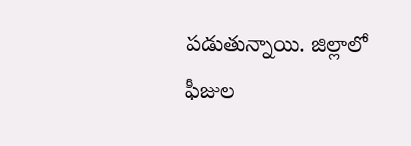పడుతున్నాయి. జిల్లాలో ఫీజుల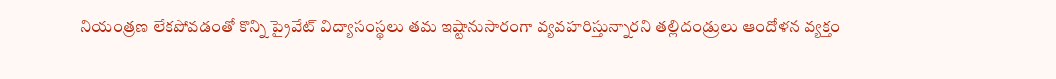నియంత్రణ లేకపోవడంతో కొన్ని ప్రైవేట్‌ విద్యాసంస్థలు తమ ఇష్టానుసారంగా వ్యవహరిస్తున్నారని తల్లిదండ్రులు ఆందోళన వ్యక్తం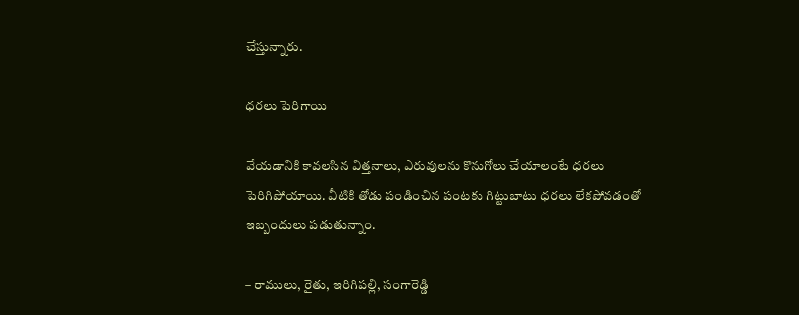చేస్తున్నారు.

ధరలు పెరిగాయి

వేయడానికి కావలసిన విత్తనాలు, ఎరువులను కొనుగోలు చేయాలంటే ధరలు పెరిగిపోయాయి. వీటికి తోడు పండించిన పంటకు గిట్టుబాటు ధరలు లేకపోవడంతో ఇబ్బందులు పడుతున్నాం.

– రాములు, రైతు, ఇరిగిపల్లి, సంగారెడ్డి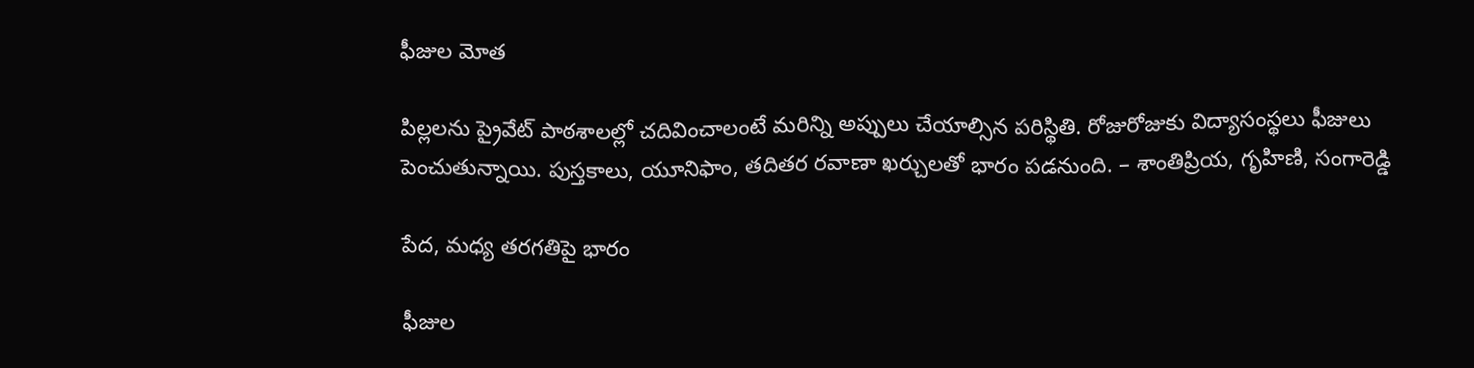ఫీజుల మోత

పిల్లలను ప్రైవేట్‌ పాఠశాలల్లో చదివించాలంటే మరిన్ని అప్పులు చేయాల్సిన పరిస్థితి. రోజురోజుకు విద్యాసంస్థలు ఫీజులు పెంచుతున్నాయి. పుస్తకాలు, యూనిఫాం, తదితర రవాణా ఖర్చులతో భారం పడనుంది. – శాంతిప్రియ, గృహిణి, సంగారెడ్డి

పేద, మధ్య తరగతిపై భారం

ఫీజుల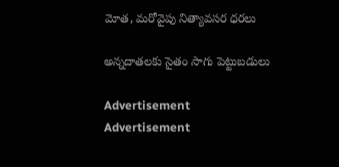మోత, మరోవైపు నిత్యావసర ధరలు

అన్నదాతలకు సైతం సాగు పెట్టుబడులు

Advertisement
Advertisement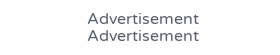Advertisement
Advertisement